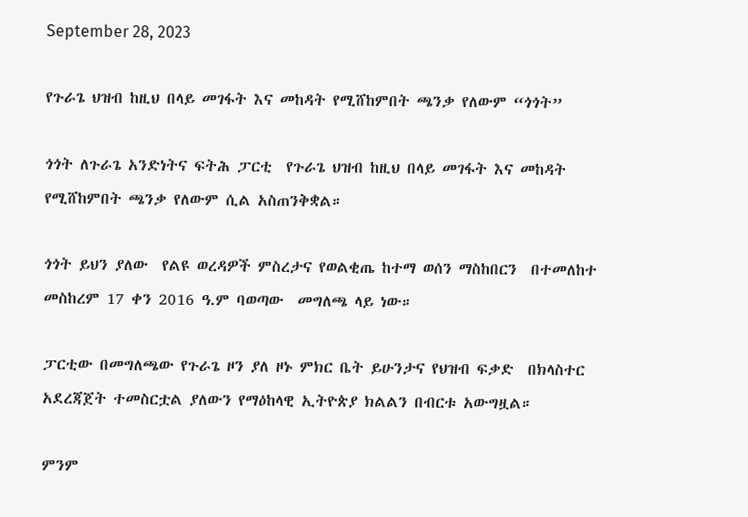September 28, 2023

የጉራጌ ህዝብ ከዚህ በላይ መገፋት እና መከዳት የሚሸከምበት ጫንቃ የለውም “ጎጎት”

ጎጎት ለጉራጌ አንድነትና ፍትሕ ፓርቲ  የጉራጌ ህዝብ ከዚህ በላይ መገፋት እና መከዳት የሚሸከምበት ጫንቃ የለውም ሲል አስጠንቅቋል።

ጎጎት ይህን ያለው  የልዩ ወረዳዎች ምስረታና የወልቂጤ ከተማ ወሰን ማስከበርን  በተመለከተ መስከረም 17 ቀን 2016 ዓ.ም ባወጣው  መግለጫ ላይ ነው።

ፓርቲው በመግለጫው የጉራጌ ዞን ያለ ዞኑ ምክር ቤት ይሁንታና የህዝብ ፍቃድ  በክላስተር አደረጃጀት ተመስርቷል ያለውን የማዕከላዊ ኢትዮጵያ ክልልን በብርቱ አውግዟል።

ምንም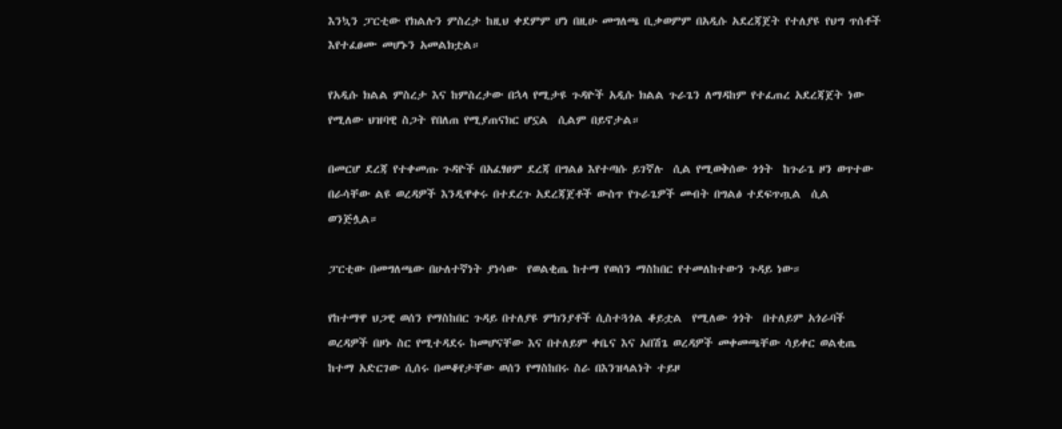እንኳን ፓርቲው የክልሉን ምስረታ ከዚህ ቀደምም ሆነ በዚሁ መግለጫ ቢቃወምም በአዲሱ አደረጃጀት የተለያዩ የህግ ጥሰቶች እየተፈፀሙ መሆኑን አመልክቷል።

የአዲሱ ክልል ምስረታ እና ከምስረታው በኋላ የሚታዩ ጉዳዮች አዲሱ ክልል ጉራጌን ለማዳከም የተፈጠረ አደረጃጀት ነው የሚለው ህዝባዊ ስጋት የበለጠ የሚያጠናክር ሆኗል  ሲልም በይኖታል።

በመርሆ ደረጃ የተቀመጡ ጉዳዮች በአፈፃፀም ደረጃ በግልፅ እየተጣሱ ይገኛሉ  ሲል የሚወቅሰው ጎጎት  ከጉራጌ ዞን ወጥተው በራሳቸው ልዩ ወረዳዎች እንዲዋቀሩ በተደረጉ አደረጃጀቶች ውስጥ የጉራጌዎች መብት በግልፅ ተደፍጥጧል  ሲል ወንጅሏል።

ፓርቲው በመግለጫው በሁለተኛነት ያነሳው  የወልቂጤ ከተማ የወሰን ማስከበር የተመለከተውን ጉዳይ ነው።

የከተማዋ ህጋዊ ወሰን የማስከበር ጉዳይ በተለያዩ ምክንያቶች ሲስተጓጎል ቆይቷል  የሚለው ጎጎት  በተለይም አጎራባች ወረዳዎች በዞኑ ስር የሚተዳደሩ ከመሆናቸው እና በተለይም ቀቤና እና አበሽጌ ወረዳዎች መቀመጫቸው ሳይቀር ወልቂጤ ከተማ አድርገው ሲሰሩ በመቆየታቸው ወሰን የማስከበሩ ስራ በእንዝላልነት ተይዞ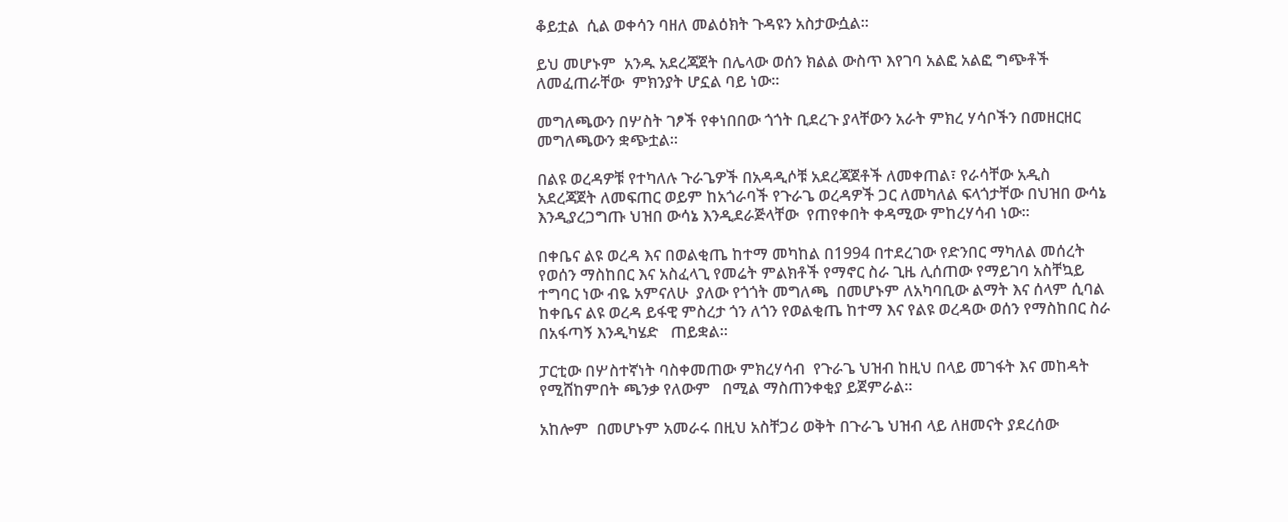ቆይቷል  ሲል ወቀሳን ባዘለ መልዕክት ጉዳዩን አስታውሷል።

ይህ መሆኑም  አንዱ አደረጃጀት በሌላው ወሰን ክልል ውስጥ እየገባ አልፎ አልፎ ግጭቶች ለመፈጠራቸው  ምክንያት ሆኗል ባይ ነው።

መግለጫውን በሦስት ገፆች የቀነበበው ጎጎት ቢደረጉ ያላቸውን አራት ምክረ ሃሳቦችን በመዘርዘር መግለጫውን ቋጭቷል።

በልዩ ወረዳዎቹ የተካለሉ ጉራጌዎች በአዳዲሶቹ አደረጃጀቶች ለመቀጠል፣ የራሳቸው አዲስ አደረጃጀት ለመፍጠር ወይም ከአጎራባች የጉራጌ ወረዳዎች ጋር ለመካለል ፍላጎታቸው በህዝበ ውሳኔ እንዲያረጋግጡ ህዝበ ውሳኔ እንዲደራጅላቸው  የጠየቀበት ቀዳሚው ምከረሃሳብ ነው።

በቀቤና ልዩ ወረዳ እና በወልቂጤ ከተማ መካከል በ1994 በተደረገው የድንበር ማካለል መሰረት የወሰን ማስከበር እና አስፈላጊ የመሬት ምልክቶች የማኖር ስራ ጊዜ ሊሰጠው የማይገባ አስቸኳይ ተግባር ነው ብዬ አምናለሁ  ያለው የጎጎት መግለጫ  በመሆኑም ለአካባቢው ልማት እና ሰላም ሲባል ከቀቤና ልዩ ወረዳ ይፋዊ ምስረታ ጎን ለጎን የወልቂጤ ከተማ እና የልዩ ወረዳው ወሰን የማስከበር ስራ በአፋጣኝ እንዲካሄድ   ጠይቋል።

ፓርቲው በሦስተኛነት ባስቀመጠው ምክረሃሳብ  የጉራጌ ህዝብ ከዚህ በላይ መገፋት እና መከዳት የሚሸከምበት ጫንቃ የለውም   በሚል ማስጠንቀቂያ ይጀምራል።

አከሎም  በመሆኑም አመራሩ በዚህ አስቸጋሪ ወቅት በጉራጌ ህዝብ ላይ ለዘመናት ያደረሰው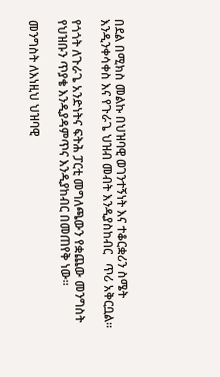በደል በሚክስ መልኩ በህዝባዊ ወገንተኝነት እና ተቆርቋሪን ስሜት እንዲንቀሳቀስ እና የጉራጌ ህዝብ መብት እንዲያስከብር   ጥሪ አቅርቧል።

የጎጎት ለጉራጌ አንድነትና ፍትሕ ፓርቲ መግለጫውን የቋጨው መንግስት የህዝቡን ጥያቄ እንዲያዳምጥና እንዲያከብር በመጠየቅ ነው።

መንግስት ለእነዚህ ህዝባዊ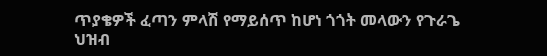ጥያቄዎች ፈጣን ምላሽ የማይሰጥ ከሆነ ጎጎት መላውን የጉራጌ ህዝብ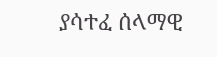ያሳተፈ ሰላማዊ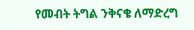የመብት ትግል ንቅናቄ ለማድረግ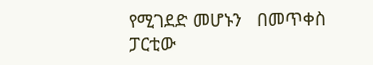የሚገደድ መሆኑን   በመጥቀስ ፓርቲው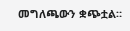መግለጫውን ቋጭቷል።